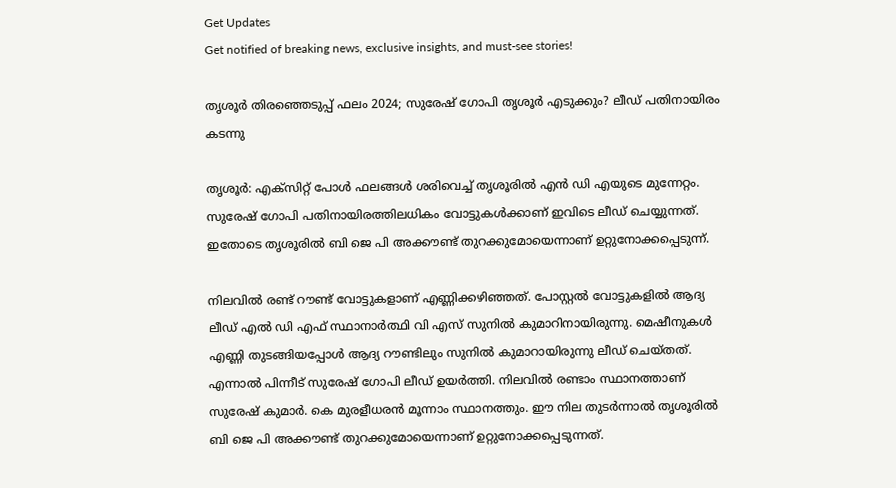Get Updates
Get notified of breaking news, exclusive insights, and must-see stories!

തൃശൂർ തിരഞ്ഞെടുപ്പ് ഫലം 2024; സുരേഷ് ഗോപി തൃശൂർ എടുക്കും? ലീഡ് പതിനായിരം കടന്നു

തൃശൂർ: എക്സിറ്റ് പോൾ ഫലങ്ങൾ ശരിവെച്ച് തൃശൂരിൽ എൻ ഡി എയുടെ മുന്നേറ്റം. സുരേഷ് ഗോപി പതിനായിരത്തിലധികം വോട്ടുകൾക്കാണ് ഇവിടെ ലീഡ് ചെയ്യുന്നത്. ഇതോടെ തൃശൂരിൽ ബി ജെ പി അക്കൗണ്ട് തുറക്കുമോയെന്നാണ് ഉറ്റുനോക്കപ്പെടുന്ന്.

നിലവിൽ രണ്ട് റൗണ്ട് വോട്ടുകളാണ് എണ്ണിക്കഴിഞ്ഞത്. പോസ്റ്റൽ വോട്ടുകളിൽ ആദ്യ ലീഡ് എൽ ഡി എഫ് സ്ഥാനാർത്ഥി വി എസ് സുനിൽ കുമാറിനായിരുന്നു. മെഷീനുകൾ എണ്ണി തുടങ്ങിയപ്പോൾ ആദ്യ റൗണ്ടിലും സുനിൽ കുമാറായിരുന്നു ലീഡ് ചെയ്തത്. എന്നാൽ പിന്നീട് സുരേഷ് ഗോപി ലീഡ് ഉയർത്തി. നിലവിൽ രണ്ടാം സ്ഥാനത്താണ് സുരേഷ് കുമാർ. കെ മുരളീധരൻ മൂന്നാം സ്ഥാനത്തും. ഈ നില തുടർന്നാൽ തൃശൂരിൽ ബി ജെ പി അക്കൗണ്ട് തുറക്കുമോയെന്നാണ് ഉറ്റുനോക്കപ്പെടുന്നത്.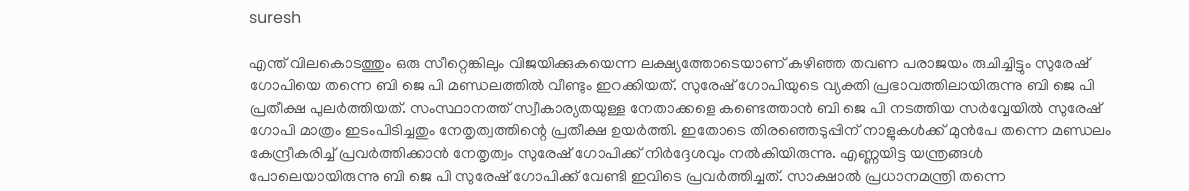suresh

എന്ത് വിലകൊടത്തും ഒരു സീറ്റെങ്കിലും വിജയിക്കുകയെന്ന ലക്ഷ്യത്തോടെയാണ് കഴിഞ്ഞ തവണ പരാജയം രുചിച്ചിട്ടും സുരേഷ് ഗോപിയെ തന്നെ ബി ജെ പി മണ്ഡലത്തിൽ വീണ്ടും ഇറക്കിയത്. സുരേഷ് ഗോപിയുടെ വ്യക്തി പ്രഭാവത്തിലായിരുന്നു ബി ജെ പി പ്രതീക്ഷ പുലർത്തിയത്. സംസ്ഥാനത്ത് സ്വീകാര്യതയുള്ള നേതാക്കളെ കണ്ടെത്താൻ ബി ജെ പി നടത്തിയ സർവ്വേയിൽ സുരേഷ് ഗോപി മാത്രം ഇടംപിടിച്ചതും നേതൃത്വത്തിന്റെ പ്രതീക്ഷ ഉയർത്തി. ഇതോടെ തിരഞ്ഞെടുപ്പിന് നാളുകൾക്ക് മുൻപേ തന്നെ മണ്ഡലം കേന്ദ്രീകരിച്ച് പ്രവർത്തിക്കാൻ നേതൃത്വം സുരേഷ് ഗോപിക്ക് നിർദ്ദേശവും നൽകിയിരുന്നു. എണ്ണയിട്ട യന്ത്രങ്ങൾ പോലെയായിരുന്നു ബി ജെ പി സുരേഷ് ഗോപിക്ക് വേണ്ടി ഇവിടെ പ്രവർത്തിച്ചത്. സാക്ഷാൽ പ്രധാനമന്ത്രി തന്നെ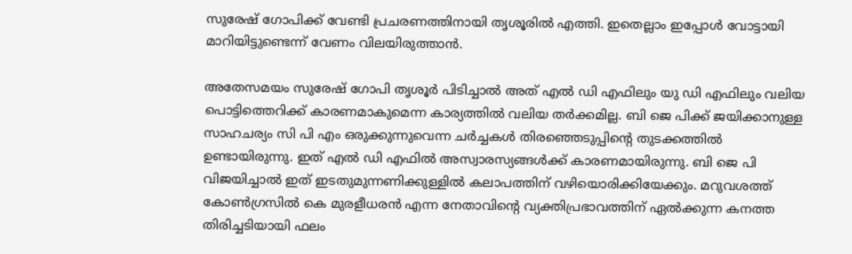സുരേഷ് ഗോപിക്ക് വേണ്ടി പ്രചരണത്തിനായി തൃശൂരിൽ എത്തി. ഇതെല്ലാം ഇപ്പോൾ വോട്ടായി മാറിയിട്ടുണ്ടെന്ന് വേണം വിലയിരുത്താൻ.

അതേസമയം സുരേഷ് ഗോപി തൃശൂർ പിടിച്ചാൽ അത് എൽ ഡി എഫിലും യു ഡി എഫിലും വലിയ പൊട്ടിത്തെറിക്ക് കാരണമാകുമെന്ന കാര്യത്തിൽ വലിയ തർക്കമില്ല. ബി ജെ പിക്ക് ജയിക്കാനുള്ള സാഹചര്യം സി പി എം ഒരുക്കുന്നുവെന്ന ചർച്ചകൾ തിരഞ്ഞെടുപ്പിന്റെ തുടക്കത്തിൽ ഉണ്ടായിരുന്നു. ഇത് എൽ ഡി എഫിൽ അസ്വാരസ്യങ്ങൾക്ക് കാരണമായിരുന്നു. ബി ജെ പി വിജയിച്ചാൽ ഇത് ഇടതുമുന്നണിക്കുള്ളിൽ കലാപത്തിന് വഴിയൊരിക്കിയേക്കും. മറുവശത്ത് കോൺഗ്രസിൽ കെ മുരളീധരൻ എന്ന നേതാവിന്റെ വ്യക്തിപ്രഭാവത്തിന് ഏൽക്കുന്ന കനത്ത തിരിച്ചടിയായി ഫലം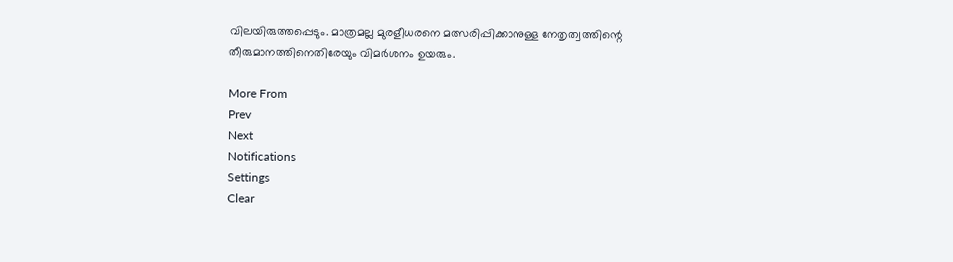വിലയിരുത്തപ്പെടും. മാത്രമല്ല മുരളീധരനെ മത്സരിപ്പിക്കാനുള്ള നേതൃത്വത്തിന്റെ തീരുമാനത്തിനെതിരേയും വിമർശനം ഉയരും.

More From
Prev
Next
Notifications
Settings
Clear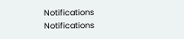Notifications
Notifications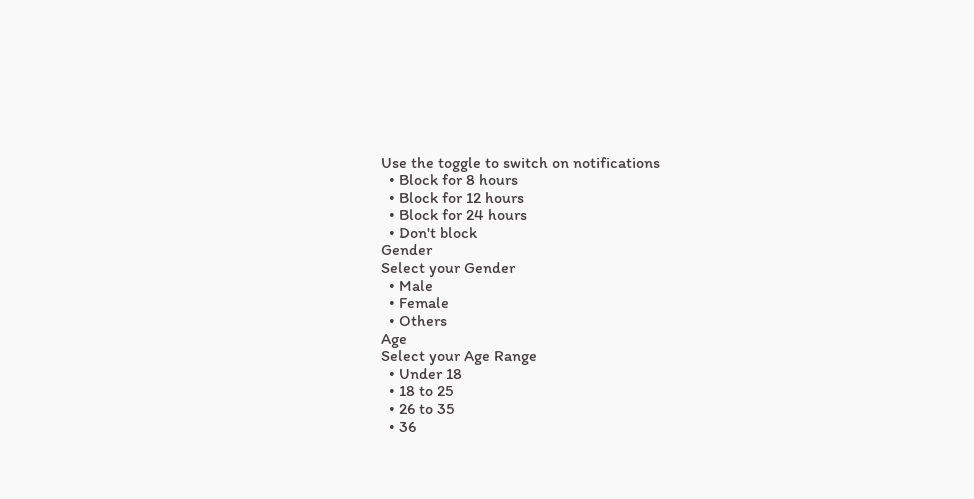Use the toggle to switch on notifications
  • Block for 8 hours
  • Block for 12 hours
  • Block for 24 hours
  • Don't block
Gender
Select your Gender
  • Male
  • Female
  • Others
Age
Select your Age Range
  • Under 18
  • 18 to 25
  • 26 to 35
  • 36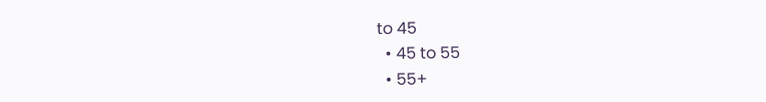to 45
  • 45 to 55
  • 55+